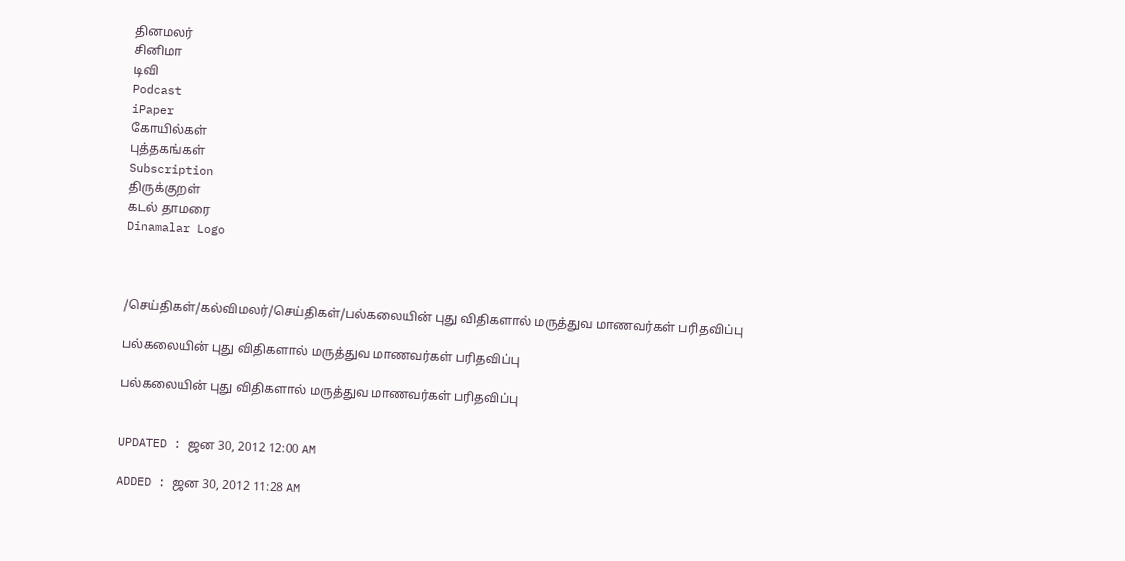தினமலர்
சினிமா
டிவி
Podcast
iPaper
கோயில்கள்
புத்தகங்கள்
Subscription
திருக்குறள்
கடல் தாமரை
Dinamalar Logo



/செய்திகள்/கல்விமலர்/செய்திகள்/பல்கலையின் புது விதிகளால் மருத்துவ மாணவர்கள் பரிதவிப்பு

பல்கலையின் புது விதிகளால் மருத்துவ மாணவர்கள் பரிதவிப்பு

பல்கலையின் புது விதிகளால் மருத்துவ மாணவர்கள் பரிதவிப்பு


UPDATED : ஜன 30, 2012 12:00 AM

ADDED : ஜன 30, 2012 11:28 AM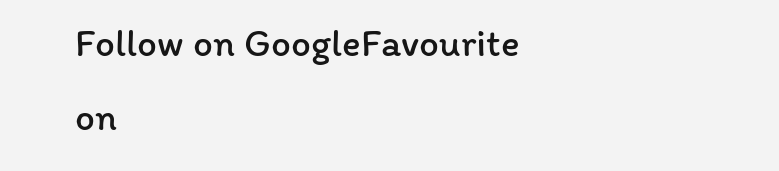Follow on GoogleFavourite on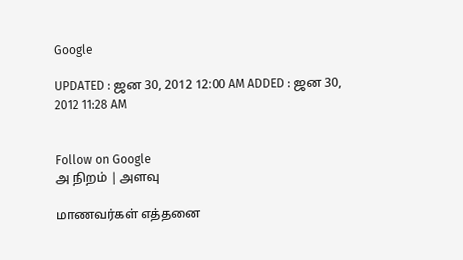Google

UPDATED : ஜன 30, 2012 12:00 AM ADDED : ஜன 30, 2012 11:28 AM


Follow on Google
அ நிறம் | அளவு

மாணவர்கள் எத்தனை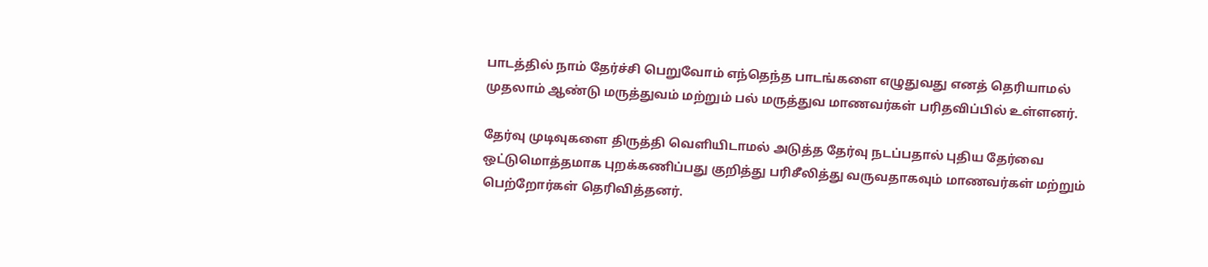பாடத்தில் நாம் தேர்ச்சி பெறுவோம் எந்தெந்த பாடங்களை எழுதுவது எனத் தெரியாமல் முதலாம் ஆண்டு மருத்துவம் மற்றும் பல் மருத்துவ மாணவர்கள் பரிதவிப்பில் உள்ளனர்.

தேர்வு முடிவுகளை திருத்தி வெளியிடாமல் அடுத்த தேர்வு நடப்பதால் புதிய தேர்வை ஒட்டுமொத்தமாக புறக்கணிப்பது குறித்து பரிசீலித்து வருவதாகவும் மாணவர்கள் மற்றும் பெற்றோர்கள் தெரிவித்தனர்.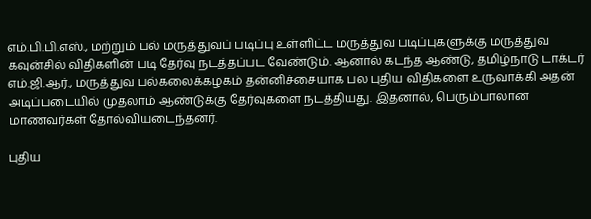எம்.பி.பி.எஸ்., மற்றும் பல் மருத்துவப் படிப்பு உள்ளிட்ட மருத்துவ படிப்புகளுக்கு மருத்துவ கவுன்சில் விதிகளின் படி தேர்வு நடத்தப்பட வேண்டும். ஆனால் கடந்த ஆண்டு, தமிழ்நாடு டாக்டர் எம்.ஜி.ஆர்., மருத்துவ பல்கலைக்கழகம் தன்னிச்சையாக பல புதிய விதிகளை உருவாக்கி அதன் அடிப்படையில் முதலாம் ஆண்டுக்கு தேர்வுகளை நடத்தியது. இதனால், பெரும்பாலான மாணவர்கள் தோல்வியடைந்தனர்.

புதிய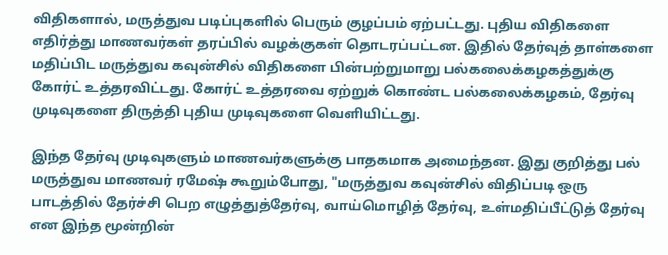விதிகளால், மருத்துவ படிப்புகளில் பெரும் குழப்பம் ஏற்பட்டது. புதிய விதிகளை எதிர்த்து மாணவர்கள் தரப்பில் வழக்குகள் தொடரப்பட்டன. இதில் தேர்வுத் தாள்களை மதிப்பிட மருத்துவ கவுன்சில் விதிகளை பின்பற்றுமாறு பல்கலைக்கழகத்துக்கு கோர்ட் உத்தரவிட்டது. கோர்ட் உத்தரவை ஏற்றுக் கொண்ட பல்கலைக்கழகம், தேர்வு முடிவுகளை திருத்தி புதிய முடிவுகளை வெளியிட்டது.

இந்த தேர்வு முடிவுகளும் மாணவர்களுக்கு பாதகமாக அமைந்தன. இது குறித்து பல் மருத்துவ மாணவர் ரமேஷ் கூறும்போது, "மருத்துவ கவுன்சில் விதிப்படி ஒரு பாடத்தில் தேர்ச்சி பெற எழுத்துத்தேர்வு, வாய்மொழித் தேர்வு, உள்மதிப்பீட்டுத் தேர்வு என இந்த மூன்றின்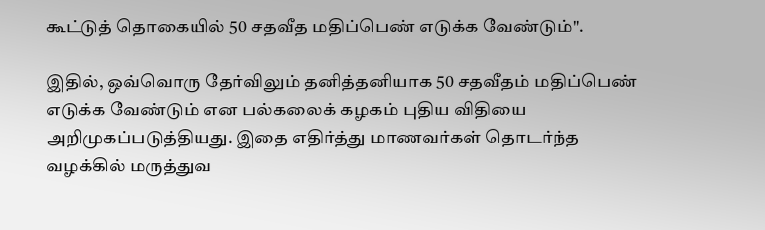கூட்டுத் தொகையில் 50 சதவீத மதிப்பெண் எடுக்க வேண்டும்".

இதில், ஒவ்வொரு தேர்விலும் தனித்தனியாக 50 சதவீதம் மதிப்பெண் எடுக்க வேண்டும் என பல்கலைக் கழகம் புதிய விதியை அறிமுகப்படுத்தியது. இதை எதிர்த்து மாணவர்கள் தொடர்ந்த வழக்கில் மருத்துவ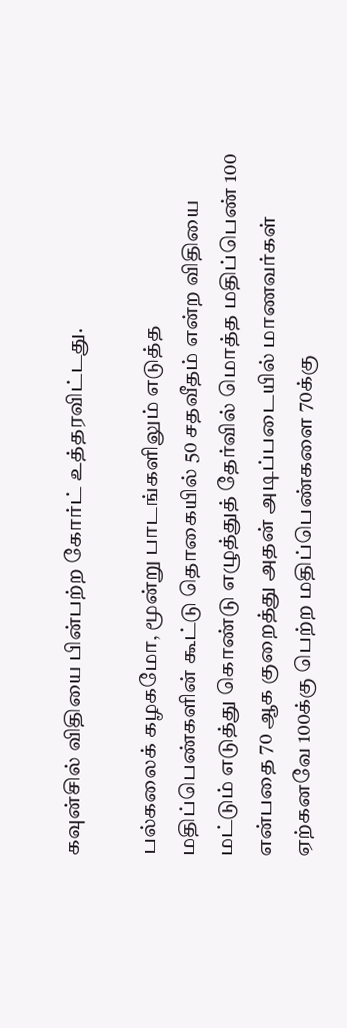கவுன்சில் விதியை பின்பற்ற கோர்ட் உத்தரவிட்டது.

பல்கலைக் கழகமோ, மூன்று பாடங்களிலும் எடுத்த மதிப்பெண்களின் கூட்டு தொகையில் 50 சதவீதம் என்ற விதியை மட்டும் எடுத்து கொண்டு எழுத்துத் தேர்வில் மொத்த மதிப்பெண் 100 என்பதை 70 ஆக குறைத்து அதன் அடிப்படையில் மாணவர்கள் ஏற்கனவே 100க்கு பெற்ற மதிப்பெண்களை 70க்கு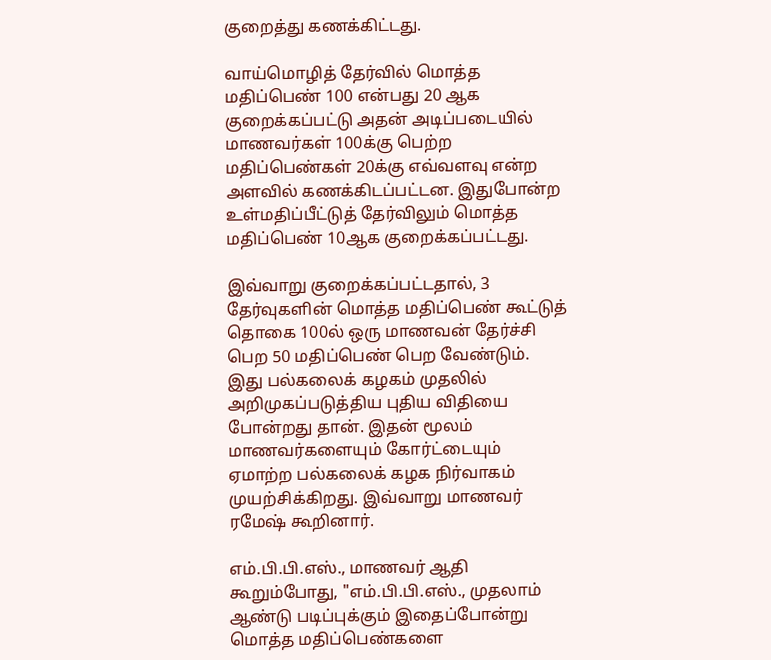குறைத்து கணக்கிட்டது.

வாய்மொழித் தேர்வில் மொத்த மதிப்பெண் 100 என்பது 20 ஆக குறைக்கப்பட்டு அதன் அடிப்படையில் மாணவர்கள் 100க்கு பெற்ற மதிப்பெண்கள் 20க்கு எவ்வளவு என்ற அளவில் கணக்கிடப்பட்டன. இதுபோன்ற உள்மதிப்பீட்டுத் தேர்விலும் மொத்த மதிப்பெண் 10ஆக குறைக்கப்பட்டது.

இவ்வாறு குறைக்கப்பட்டதால், 3 தேர்வுகளின் மொத்த மதிப்பெண் கூட்டுத் தொகை 100ல் ஒரு மாணவன் தேர்ச்சி பெற 50 மதிப்பெண் பெற வேண்டும். இது பல்கலைக் கழகம் முதலில் அறிமுகப்படுத்திய புதிய விதியை போன்றது தான். இதன் மூலம் மாணவர்களையும் கோர்ட்டையும் ஏமாற்ற பல்கலைக் கழக நிர்வாகம் முயற்சிக்கிறது. இவ்வாறு மாணவர் ரமேஷ் கூறினார்.

எம்.பி.பி.எஸ்., மாணவர் ஆதி கூறும்போது, "எம்.பி.பி.எஸ்., முதலாம் ஆண்டு படிப்புக்கும் இதைப்போன்று மொத்த மதிப்பெண்களை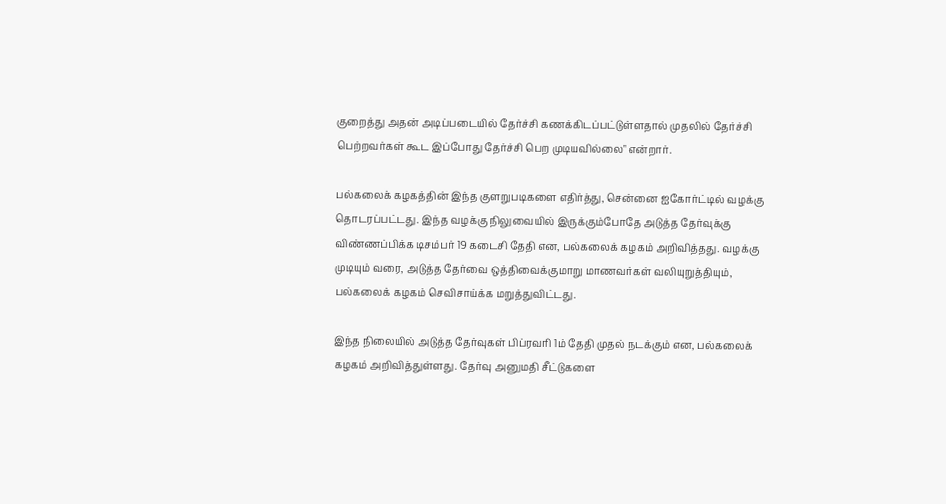குறைத்து அதன் அடிப்படையில் தேர்ச்சி கணக்கிடப்பட்டுள்ளதால் முதலில் தேர்ச்சி பெற்றவர்கள் கூட இப்போது தேர்ச்சி பெற முடியவில்லை" என்றார்.

பல்கலைக் கழகத்தின் இந்த குளறுபடிகளை எதிர்த்து, சென்னை ஐகோர்ட்டில் வழக்கு தொடரப்பட்டது. இந்த வழக்கு நிலுவையில் இருக்கும்போதே அடுத்த தேர்வுக்கு விண்ணப்பிக்க டிசம்பர் 19 கடைசி தேதி என, பல்கலைக் கழகம் அறிவித்தது. வழக்கு முடியும் வரை, அடுத்த தேர்வை ஒத்திவைக்குமாறு மாணவர்கள் வலியுறுத்தியும், பல்கலைக் கழகம் செவிசாய்க்க மறுத்துவிட்டது.

இந்த நிலையில் அடுத்த தேர்வுகள் பிப்ரவரி 1ம் தேதி முதல் நடக்கும் என, பல்கலைக் கழகம் அறிவித்துள்ளது. தேர்வு அனுமதி சீட்டுகளை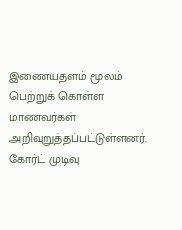இணையதளம் மூலம் பெற்றுக் கொள்ள மாணவர்கள் அறிவுறுத்தப்பட்டுள்ளனர். கோர்ட் முடிவு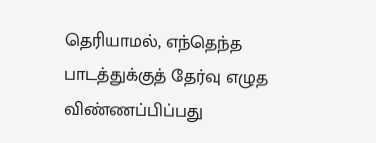தெரியாமல், எந்தெந்த பாடத்துக்குத் தேர்வு எழுத விண்ணப்பிப்பது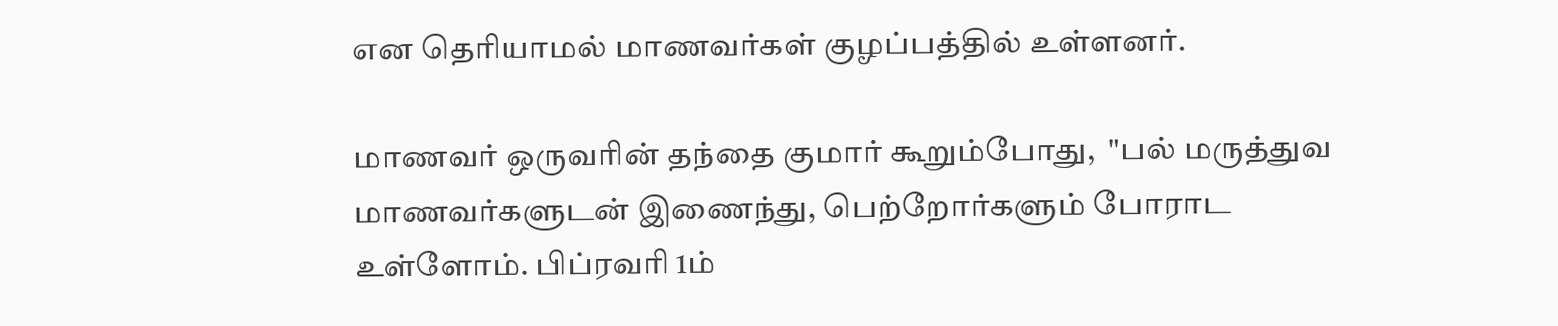என தெரியாமல் மாணவர்கள் குழப்பத்தில் உள்ளனர்.

மாணவர் ஒருவரின் தந்தை குமார் கூறும்போது,  "பல் மருத்துவ மாணவர்களுடன் இணைந்து, பெற்றோர்களும் போராட உள்ளோம். பிப்ரவரி 1ம்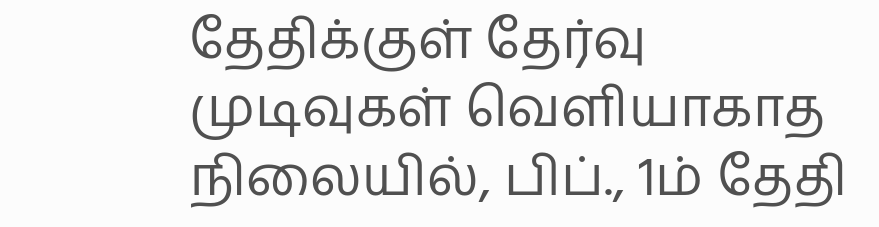தேதிக்குள் தேர்வு முடிவுகள் வெளியாகாத நிலையில், பிப்., 1ம் தேதி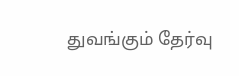துவங்கும் தேர்வு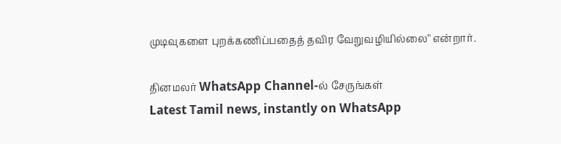முடிவுகளை புறக்கணிப்பதைத் தவிர வேறுவழியில்லை" என்றார்.

தினமலர் WhatsApp Channel-ல் சேருங்கள்
Latest Tamil news, instantly on WhatsApp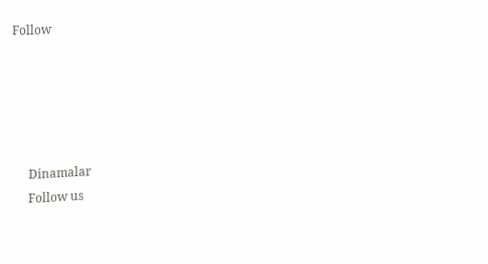Follow





      Dinamalar
      Follow us